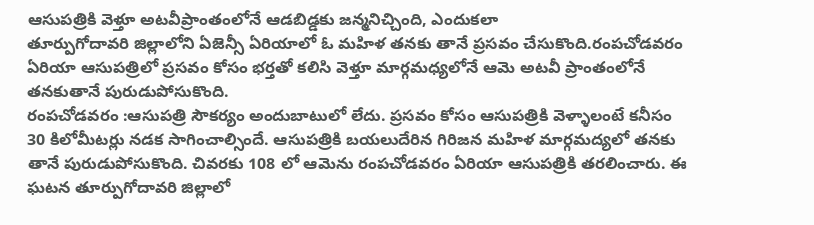ఆసుపత్రికి వెళ్తూ అటవీప్రాంతంలోనే ఆడబిడ్డకు జన్మనిచ్చింది, ఎందుకలా
తూర్పుగోదావరి జిల్లాలోని ఏజెన్సీ ఏరియాలో ఓ మహిళ తనకు తానే ప్రసవం చేసుకొంది.రంపచోడవరం ఏరియా ఆసుపత్రిలో ప్రసవం కోసం భర్తతో కలిసి వెళ్తూ మార్గమధ్యలోనే ఆమె అటవీ ప్రాంతంలోనే తనకుతానే పురుడుపోసుకొంది.
రంపచోడవరం :ఆసుపత్రి సౌకర్యం అందుబాటులో లేదు. ప్రసవం కోసం ఆసుపత్రికి వెళ్ళాలంటే కనీసం 30 కిలోమీటర్లు నడక సాగించాల్సిందే. ఆసుపత్రికి బయలుదేరిన గిరిజన మహిళ మార్గమద్యలో తనకు తానే పురుడుపోసుకొంది. చివరకు 108 లో ఆమెను రంపచోడవరం ఏరియా ఆసుపత్రికి తరలించారు. ఈ ఘటన తూర్పుగోదావరి జిల్లాలో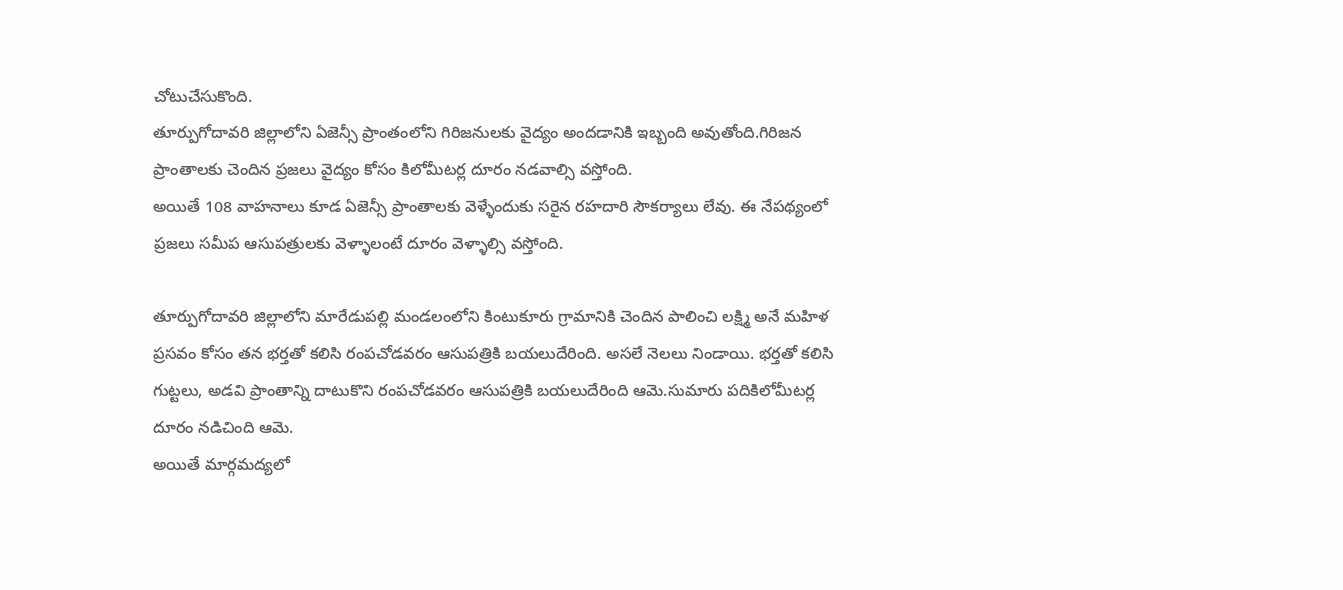చోటుచేసుకొంది.
తూర్పుగోదావరి జిల్లాలోని ఏజెన్సీ ప్రాంతంలోని గిరిజనులకు వైద్యం అందడానికి ఇబ్బంది అవుతోంది.గిరిజన ప్రాంతాలకు చెందిన ప్రజలు వైద్యం కోసం కిలోమీటర్ల దూరం నడవాల్సి వస్తోంది.
అయితే 108 వాహనాలు కూడ ఏజెన్సీ ప్రాంతాలకు వెళ్ళేందుకు సరైన రహదారి సౌకర్యాలు లేవు. ఈ నేపథ్యంలో ప్రజలు సమీప ఆసుపత్రులకు వెళ్ళాలంటే దూరం వెళ్ళాల్సి వస్తోంది.

తూర్పుగోదావరి జిల్లాలోని మారేడుపల్లి మండలంలోని కింటుకూరు గ్రామానికి చెందిన పాలించి లక్ష్మి అనే మహిళ ప్రసవం కోసం తన భర్తతో కలిసి రంపచోడవరం ఆసుపత్రికి బయలుదేరింది. అసలే నెలలు నిండాయి. భర్తతో కలిసి గుట్టలు, అడవి ప్రాంతాన్ని దాటుకొని రంపచోడవరం ఆసుపత్రికి బయలుదేరింది ఆమె.సుమారు పదికిలోమీటర్ల దూరం నడిచింది ఆమె.
అయితే మార్గమద్యలో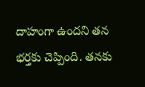దాహంగా ఉందని తన భర్తకు చెప్పింది. తనకు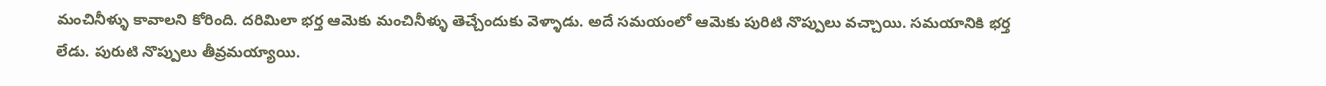మంచినీళ్ళు కావాలని కోరింది. దరిమిలా భర్త ఆమెకు మంచినీళ్ళు తెచ్చేందుకు వెళ్ళాడు. అదే సమయంలో ఆమెకు పురిటి నొప్పులు వచ్చాయి. సమయానికి భర్త లేడు. పురుటి నొప్పులు తీవ్రమయ్యాయి.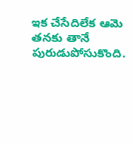ఇక చేసేదిలేక ఆమె తనకు తానే పురుడుపోసుకొంది.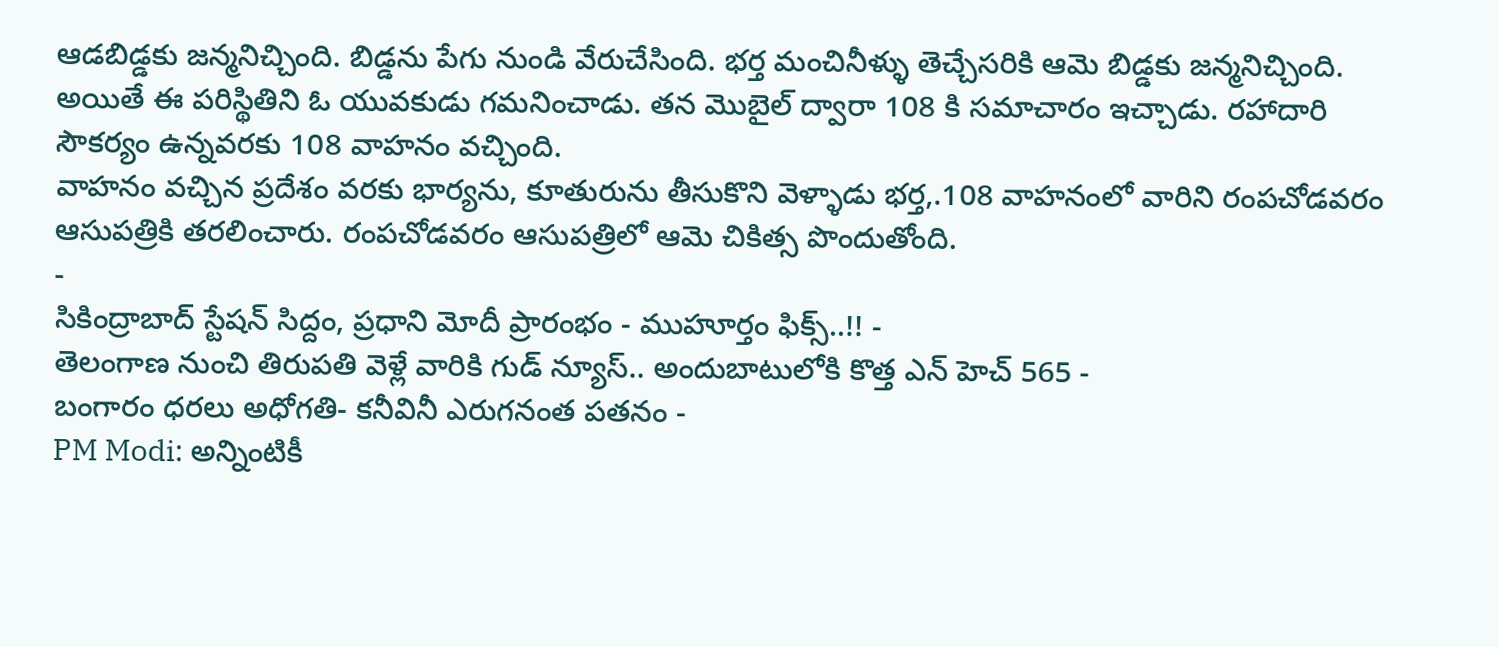ఆడబిడ్డకు జన్మనిచ్చింది. బిడ్డను పేగు నుండి వేరుచేసింది. భర్త మంచినీళ్ళు తెచ్చేసరికి ఆమె బిడ్డకు జన్మనిచ్చింది. అయితే ఈ పరిస్థితిని ఓ యువకుడు గమనించాడు. తన మొబైల్ ద్వారా 108 కి సమాచారం ఇచ్చాడు. రహాదారి సౌకర్యం ఉన్నవరకు 108 వాహనం వచ్చింది.
వాహనం వచ్చిన ప్రదేశం వరకు భార్యను, కూతురును తీసుకొని వెళ్ళాడు భర్త,.108 వాహనంలో వారిని రంపచోడవరం ఆసుపత్రికి తరలించారు. రంపచోడవరం ఆసుపత్రిలో ఆమె చికిత్స పొందుతోంది.
-
సికింద్రాబాద్ స్టేషన్ సిద్దం, ప్రధాని మోదీ ప్రారంభం - ముహూర్తం ఫిక్స్..!! -
తెలంగాణ నుంచి తిరుపతి వెళ్లే వారికి గుడ్ న్యూస్.. అందుబాటులోకి కొత్త ఎన్ హెచ్ 565 -
బంగారం ధరలు అధోగతి- కనీవినీ ఎరుగనంత పతనం -
PM Modi: అన్నింటికీ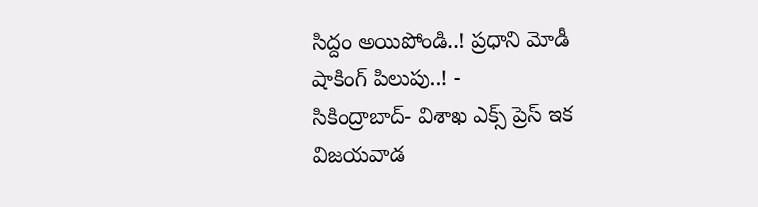సిద్దం అయిపోండి..! ప్రధాని మోడీ షాకింగ్ పిలుపు..! -
సికింద్రాబాద్- విశాఖ ఎక్స్ ప్రెస్ ఇక విజయవాడ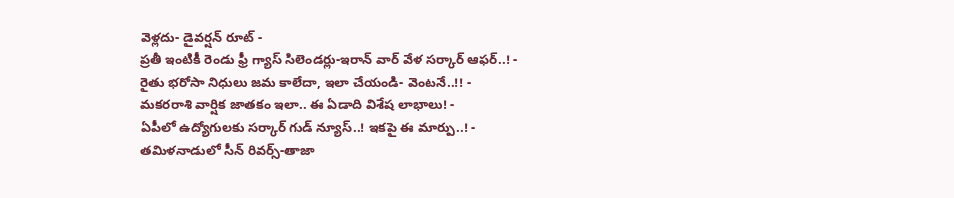వెళ్లదు- డైవర్షన్ రూట్ -
ప్రతీ ఇంటికీ రెండు ఫ్రీ గ్యాస్ సిలెండర్లు-ఇరాన్ వార్ వేళ సర్కార్ ఆఫర్..! -
రైతు భరోసా నిధులు జమ కాలేదా, ఇలా చేయండి- వెంటనే..!! -
మకరరాశి వార్షిక జాతకం ఇలా.. ఈ ఏడాది విశేష లాభాలు! -
ఏపీలో ఉద్యోగులకు సర్కార్ గుడ్ న్యూస్..! ఇకపై ఈ మార్పు..! -
తమిళనాడులో సీన్ రివర్స్-తాజా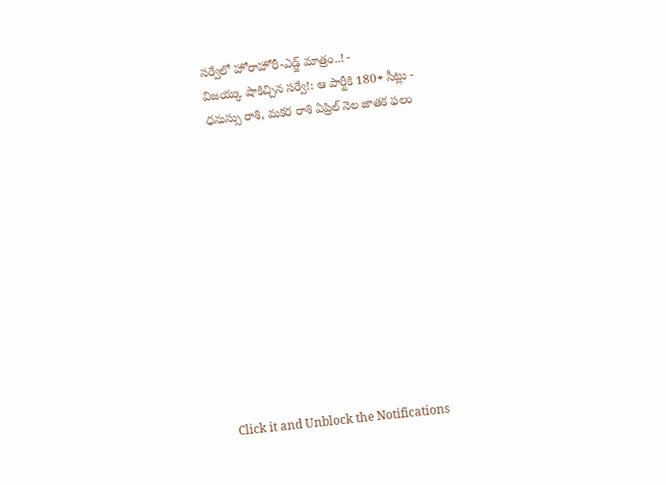సర్వేలో హోరాహోరీ-ఎడ్జ్ మాత్రం..! -
విజయ్కు షాకిచ్చిన సర్వే!: ఆ పార్టీకి 180+ సీట్లు -
ధనుస్సు రాశి, మకర రాశి ఏప్రిల్ నెల జాతక ఫలం












Click it and Unblock the Notifications